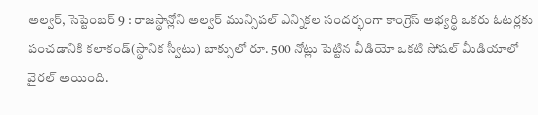అల్వర్, సెప్టెంబర్ 9 : రాజస్థాన్లోని అల్వర్ మున్సిపల్ ఎన్నికల సందర్భంగా కాంగ్రెస్ అభ్యర్థి ఒకరు ఓటర్లకు పంచడానికి కలాకండ్(స్థానిక స్వీటు) బాక్సులో రూ. 500 నోట్లు పెట్టిన వీడియో ఒకటి సోషల్ మీడియాలో వైరల్ అయింది.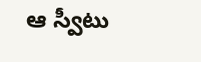ఆ స్వీటు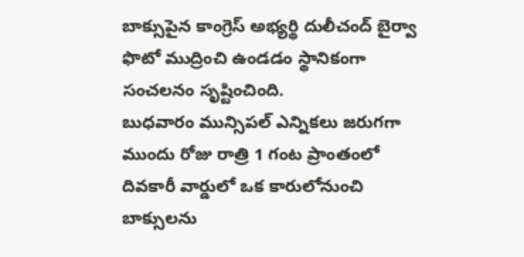బాక్సుపైన కాంగ్రెస్ అభ్యర్థి దులీచంద్ బైర్వా ఫొటో ముద్రించి ఉండడం స్థానికంగా సంచలనం సృష్టించింది.
బుధవారం మున్సిపల్ ఎన్నికలు జరుగగా ముందు రోజు రాత్రి 1 గంట ప్రాంతంలో దివకారీ వార్డులో ఒక కారులోనుంచి బాక్సులను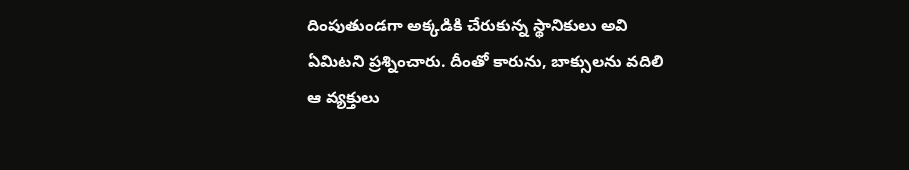దింపుతుండగా అక్కడికి చేరుకున్న స్థానికులు అవి ఏమిటని ప్రశ్నించారు. దీంతో కారును, బాక్సులను వదిలి ఆ వ్యక్తులు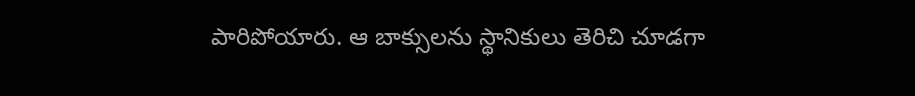పారిపోయారు. ఆ బాక్సులను స్థానికులు తెరిచి చూడగా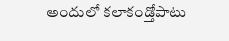అందులో కలాకండ్తోపాటు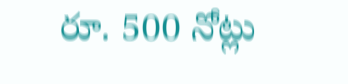రూ. 500 నోట్లు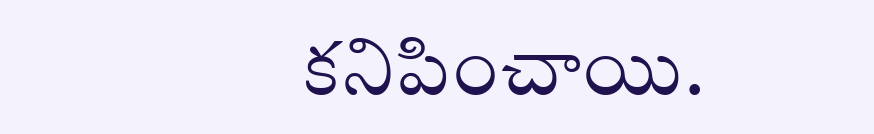కనిపించాయి.